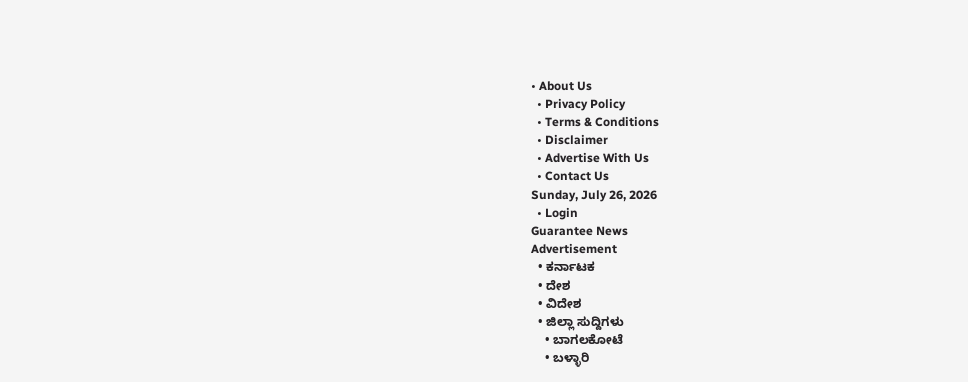• About Us
  • Privacy Policy
  • Terms & Conditions
  • Disclaimer
  • Advertise With Us
  • Contact Us
Sunday, July 26, 2026
  • Login
Guarantee News
Advertisement
  • ಕರ್ನಾಟಕ
  • ದೇಶ
  • ವಿದೇಶ
  • ಜಿಲ್ಲಾ ಸುದ್ದಿಗಳು
    • ಬಾಗಲಕೋಟೆ
    • ಬಳ್ಳಾರಿ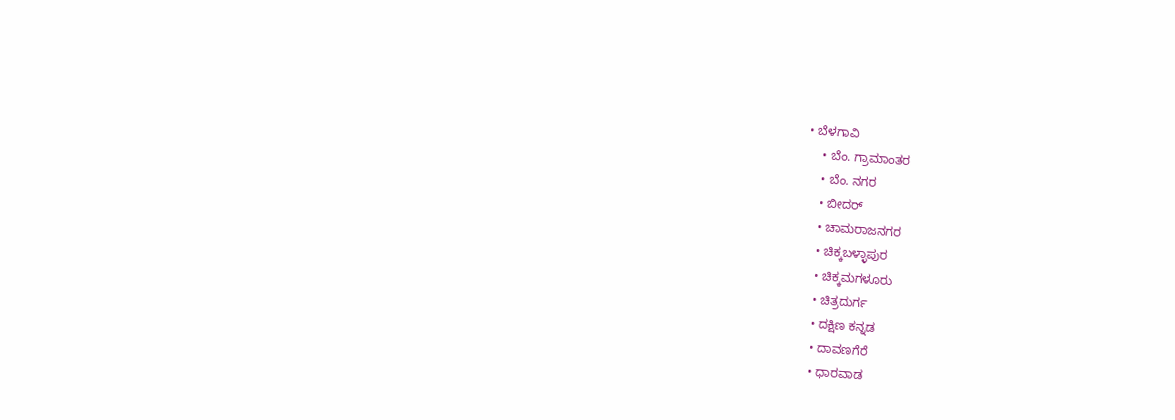• ಬೆಳಗಾವಿ
    • ಬೆಂ. ಗ್ರಾಮಾಂತರ
    • ಬೆಂ. ನಗರ
    • ಬೀದರ್
    • ಚಾಮರಾಜನಗರ
    • ಚಿಕ್ಕಬಳ್ಳಾಪುರ
    • ಚಿಕ್ಕಮಗಳೂರು
    • ಚಿತ್ರದುರ್ಗ
    • ದಕ್ಷಿಣ ಕನ್ನಡ
    • ದಾವಣಗೆರೆ
    • ಧಾರವಾಡ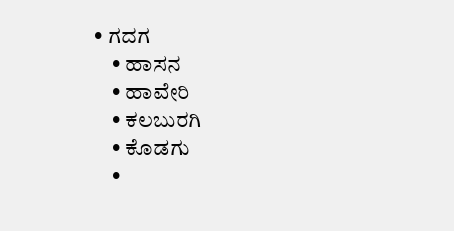• ಗದಗ
    • ಹಾಸನ
    • ಹಾವೇರಿ
    • ಕಲಬುರಗಿ
    • ಕೊಡಗು
    •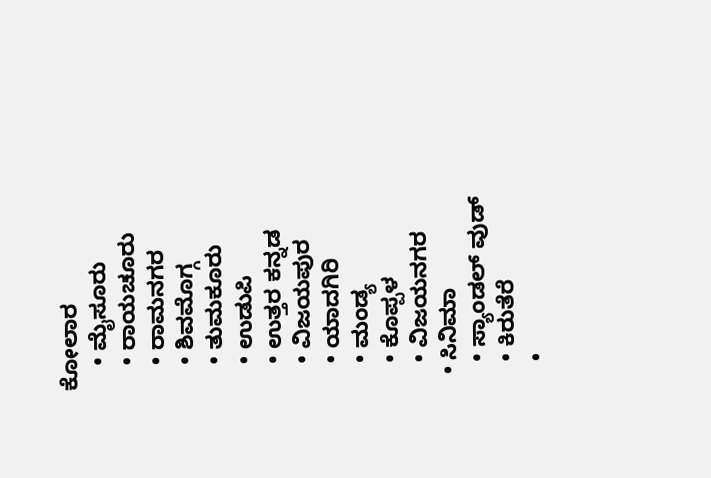ಕೋಲಾರ
    • ಮೈಸೂರು
    • ರಾಯಚೂರು
    • ರಾಮನಗರ
    • ಶಿವಮೊಗ್ಗ
    • ತುಮಕೂರು
    • ಉಡುಪಿ
    • ಉತ್ತರ ಕನ್ನಡ
    • ವಿಜಯಪುರ
    • ಯಾದಗಿರಿ
    • ಮಂಡ್ಯ
    • ಕೊಪ್ಪಳ
    • ವಿಜಯನಗರ
  • ಸಿನಿಮಾ
    • ಸ್ಯಾಂಡಲ್ ವುಡ್
    • ಕಿರುತೆರೆ
    •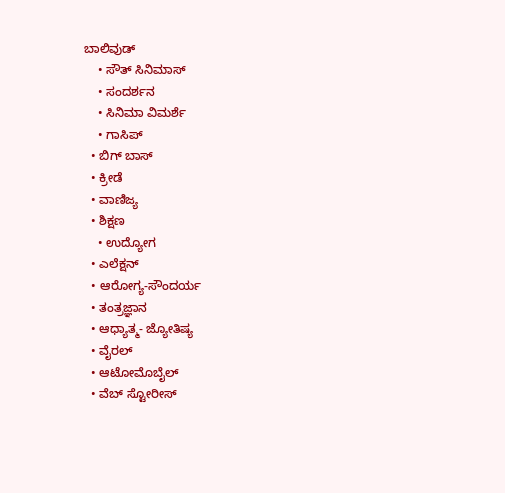ಬಾಲಿವುಡ್
    • ಸೌತ್ ಸಿನಿಮಾಸ್
    • ಸಂದರ್ಶನ
    • ಸಿನಿಮಾ ವಿಮರ್ಶೆ
    • ಗಾಸಿಪ್
  • ಬಿಗ್ ಬಾಸ್
  • ಕ್ರೀಡೆ
  • ವಾಣಿಜ್ಯ
  • ಶಿಕ್ಷಣ
    • ಉದ್ಯೋಗ
  • ಎಲೆಕ್ಷನ್
  • ಆರೋಗ್ಯ-ಸೌಂದರ್ಯ
  • ತಂತ್ರಜ್ಞಾನ
  • ಆಧ್ಯಾತ್ಮ- ಜ್ಯೋತಿಷ್ಯ
  • ವೈರಲ್
  • ಆಟೋಮೊಬೈಲ್
  • ವೆಬ್ ಸ್ಟೋರೀಸ್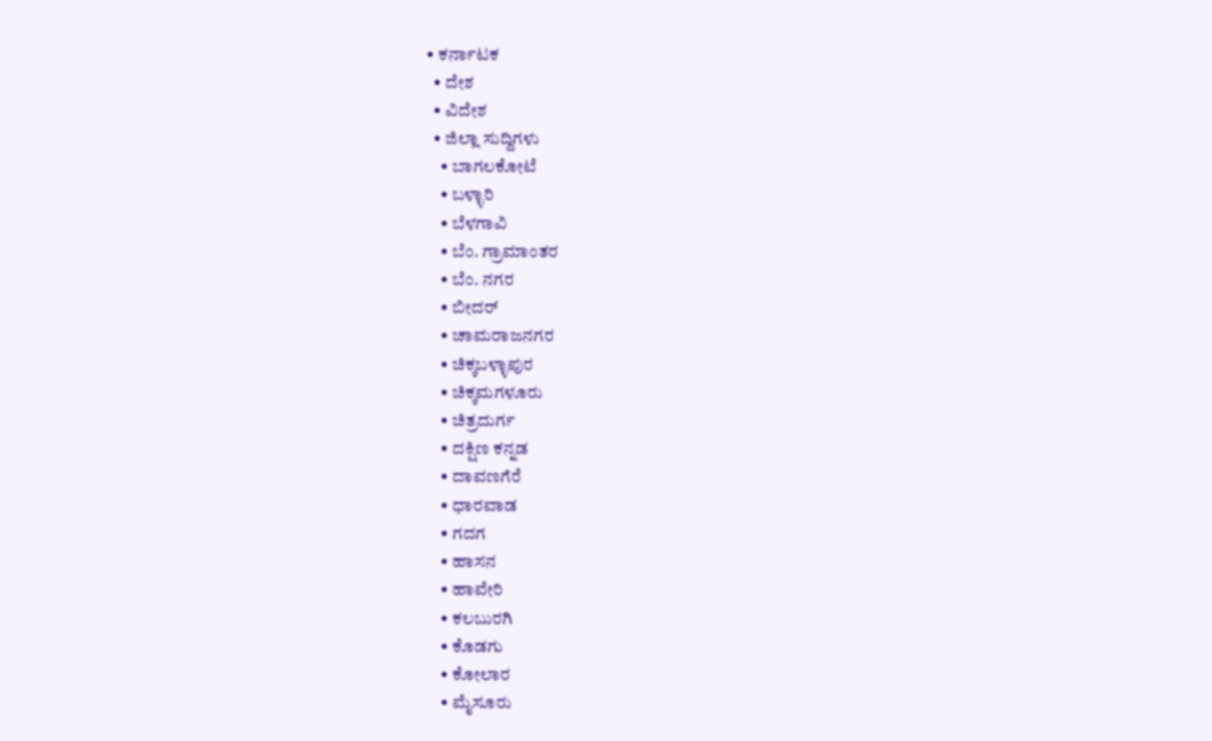• ಕರ್ನಾಟಕ
  • ದೇಶ
  • ವಿದೇಶ
  • ಜಿಲ್ಲಾ ಸುದ್ದಿಗಳು
    • ಬಾಗಲಕೋಟೆ
    • ಬಳ್ಳಾರಿ
    • ಬೆಳಗಾವಿ
    • ಬೆಂ. ಗ್ರಾಮಾಂತರ
    • ಬೆಂ. ನಗರ
    • ಬೀದರ್
    • ಚಾಮರಾಜನಗರ
    • ಚಿಕ್ಕಬಳ್ಳಾಪುರ
    • ಚಿಕ್ಕಮಗಳೂರು
    • ಚಿತ್ರದುರ್ಗ
    • ದಕ್ಷಿಣ ಕನ್ನಡ
    • ದಾವಣಗೆರೆ
    • ಧಾರವಾಡ
    • ಗದಗ
    • ಹಾಸನ
    • ಹಾವೇರಿ
    • ಕಲಬುರಗಿ
    • ಕೊಡಗು
    • ಕೋಲಾರ
    • ಮೈಸೂರು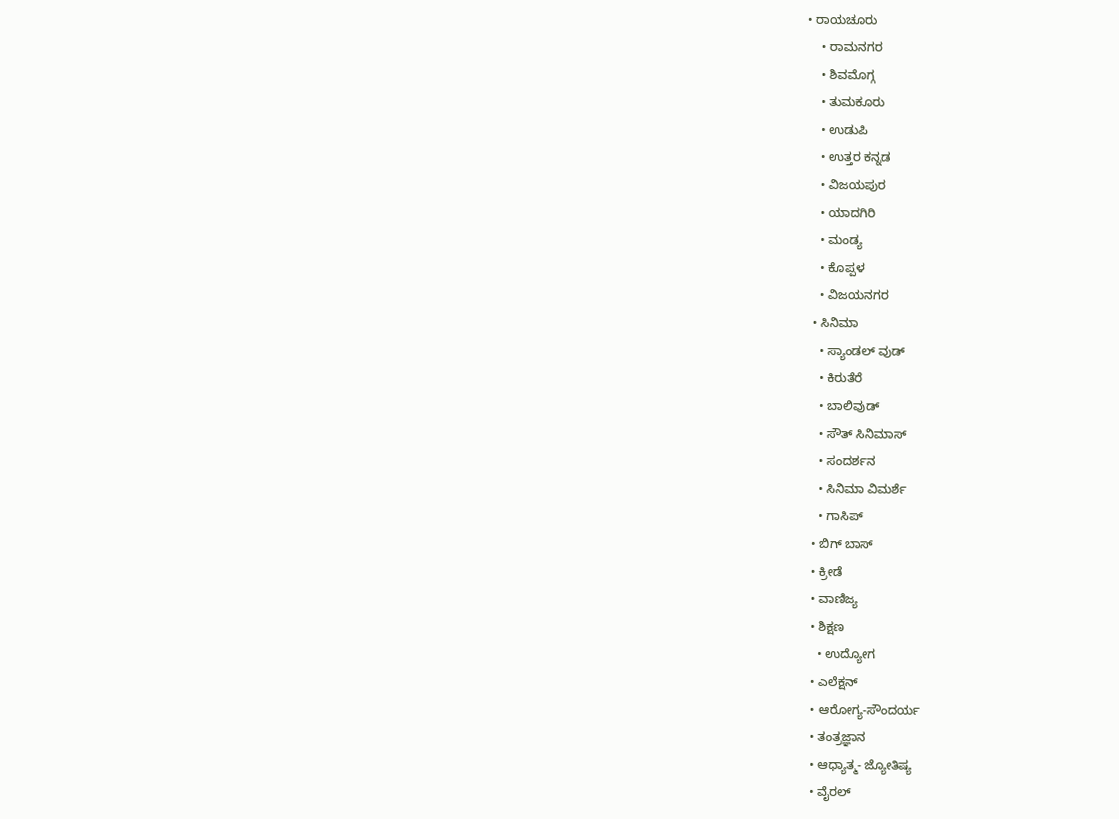• ರಾಯಚೂರು
    • ರಾಮನಗರ
    • ಶಿವಮೊಗ್ಗ
    • ತುಮಕೂರು
    • ಉಡುಪಿ
    • ಉತ್ತರ ಕನ್ನಡ
    • ವಿಜಯಪುರ
    • ಯಾದಗಿರಿ
    • ಮಂಡ್ಯ
    • ಕೊಪ್ಪಳ
    • ವಿಜಯನಗರ
  • ಸಿನಿಮಾ
    • ಸ್ಯಾಂಡಲ್ ವುಡ್
    • ಕಿರುತೆರೆ
    • ಬಾಲಿವುಡ್
    • ಸೌತ್ ಸಿನಿಮಾಸ್
    • ಸಂದರ್ಶನ
    • ಸಿನಿಮಾ ವಿಮರ್ಶೆ
    • ಗಾಸಿಪ್
  • ಬಿಗ್ ಬಾಸ್
  • ಕ್ರೀಡೆ
  • ವಾಣಿಜ್ಯ
  • ಶಿಕ್ಷಣ
    • ಉದ್ಯೋಗ
  • ಎಲೆಕ್ಷನ್
  • ಆರೋಗ್ಯ-ಸೌಂದರ್ಯ
  • ತಂತ್ರಜ್ಞಾನ
  • ಆಧ್ಯಾತ್ಮ- ಜ್ಯೋತಿಷ್ಯ
  • ವೈರಲ್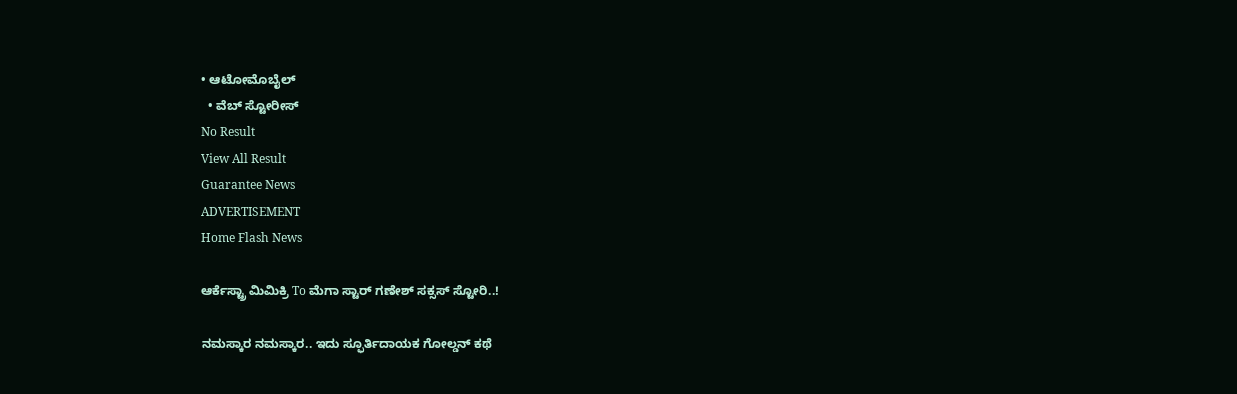• ಆಟೋಮೊಬೈಲ್
  • ವೆಬ್ ಸ್ಟೋರೀಸ್
No Result
View All Result
Guarantee News
ADVERTISEMENT
Home Flash News

ಆರ್ಕೆಸ್ಟ್ರಾ ಮಿಮಿಕ್ರಿ To ಮೆಗಾ ಸ್ಟಾರ್ ಗಣೇಶ್ ಸಕ್ಸಸ್ ಸ್ಟೋರಿ..!

ನಮಸ್ಕಾರ ನಮಸ್ಕಾರ.. ಇದು ಸ್ಫೂರ್ತಿದಾಯಕ ಗೋಲ್ಡನ್ ಕಥೆ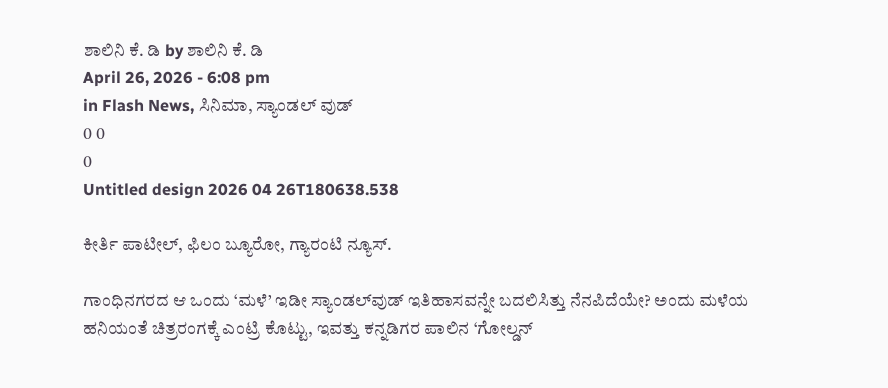ಶಾಲಿನಿ ಕೆ. ಡಿ by ಶಾಲಿನಿ ಕೆ. ಡಿ
April 26, 2026 - 6:08 pm
in Flash News, ಸಿನಿಮಾ, ಸ್ಯಾಂಡಲ್ ವುಡ್
0 0
0
Untitled design 2026 04 26T180638.538

ಕೀರ್ತಿ ಪಾಟೀಲ್, ಫಿಲಂ ಬ್ಯೂರೋ, ಗ್ಯಾರಂಟಿ ನ್ಯೂಸ್.

ಗಾಂಧಿನಗರದ ಆ ಒಂದು ‘ಮಳೆ’ ಇಡೀ ಸ್ಯಾಂಡಲ್‌ವುಡ್ ಇತಿಹಾಸವನ್ನೇ ಬದಲಿಸಿತ್ತು ನೆನಪಿದೆಯೇ? ಅಂದು ಮಳೆಯ ಹನಿಯಂತೆ ಚಿತ್ರರಂಗಕ್ಕೆ ಎಂಟ್ರಿ ಕೊಟ್ಟು, ಇವತ್ತು ಕನ್ನಡಿಗರ ಪಾಲಿನ ‘ಗೋಲ್ಡನ್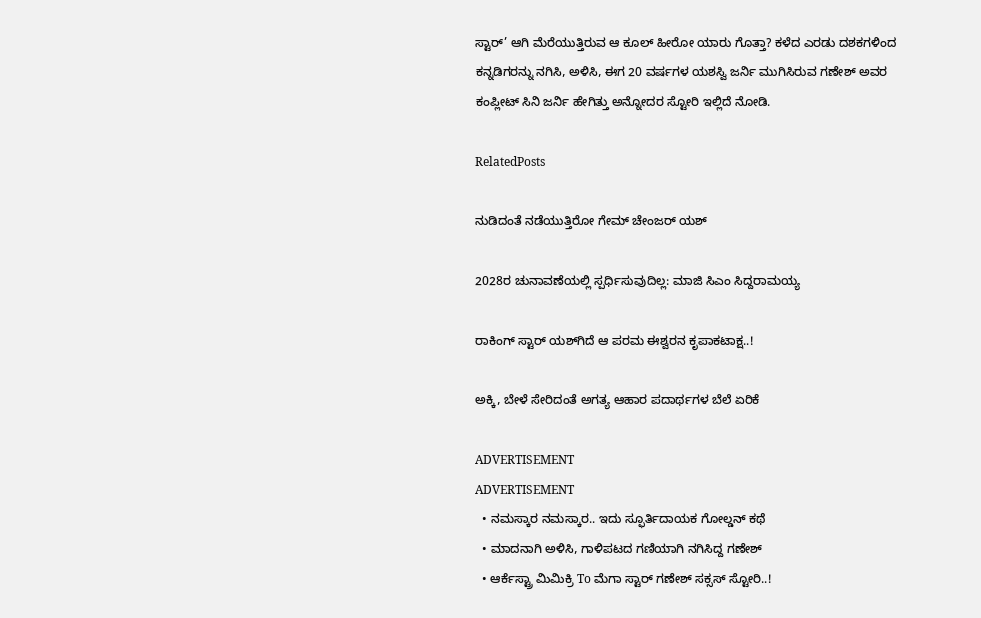ಸ್ಟಾರ್’ ಆಗಿ ಮೆರೆಯುತ್ತಿರುವ ಆ ಕೂಲ್ ಹೀರೋ ಯಾರು ಗೊತ್ತಾ? ಕಳೆದ ಎರಡು ದಶಕಗಳಿಂದ ಕನ್ನಡಿಗರನ್ನು ನಗಿಸಿ, ಅಳಿಸಿ, ಈಗ 20 ವರ್ಷಗಳ ಯಶಸ್ವಿ ಜರ್ನಿ ಮುಗಿಸಿರುವ ಗಣೇಶ್ ಅವರ ಕಂಪ್ಲೀಟ್‌‌ ಸಿನಿ ಜರ್ನಿ ಹೇಗಿತ್ತು ಅನ್ನೋದರ ಸ್ಟೋರಿ ಇಲ್ಲಿದೆ ನೋಡಿ.

RelatedPosts

ನುಡಿದಂತೆ ನಡೆಯುತ್ತಿರೋ ಗೇಮ್ ಚೇಂಜರ್ ಯಶ್

2028ರ ಚುನಾವಣೆಯಲ್ಲಿ ಸ್ಪರ್ಧಿಸುವುದಿಲ್ಲ: ಮಾಜಿ ಸಿಎಂ ಸಿದ್ದರಾಮಯ್ಯ

ರಾಕಿಂಗ್‌ ಸ್ಟಾರ್‌‌‌ ಯಶ್‌ಗಿದೆ ಆ ಪರಮ ಈಶ್ವರನ ಕೃಪಾಕಟಾಕ್ಷ..!

ಅಕ್ಕಿ, ಬೇಳೆ ಸೇರಿದಂತೆ ಅಗತ್ಯ ಆಹಾರ ಪದಾರ್ಥಗಳ ಬೆಲೆ ಏರಿಕೆ

ADVERTISEMENT
ADVERTISEMENT
  • ನಮಸ್ಕಾರ ನಮಸ್ಕಾರ.. ಇದು ಸ್ಫೂರ್ತಿದಾಯಕ ಗೋಲ್ಡನ್ ಕಥೆ
  • ಮಾದನಾಗಿ ಅಳಿಸಿ, ಗಾಳಿಪಟದ ಗಣಿಯಾಗಿ ನಗಿಸಿದ್ದ ಗಣೇಶ್
  • ಆರ್ಕೆಸ್ಟ್ರಾ ಮಿಮಿಕ್ರಿ To ಮೆಗಾ ಸ್ಟಾರ್ ಗಣೇಶ್ ಸಕ್ಸಸ್ ಸ್ಟೋರಿ..!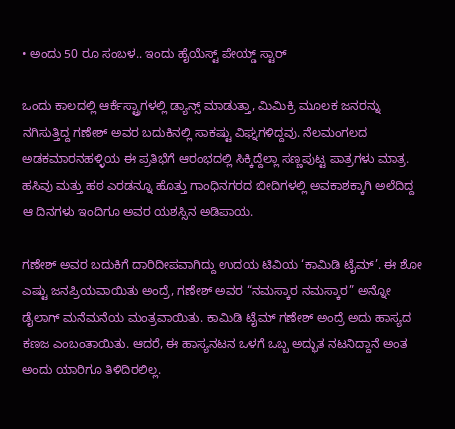• ಅಂದು 50 ರೂ ಸಂಬಳ.. ಇಂದು ಹೈಯೆಸ್ಟ್ ಪೇಯ್ಡ್ ಸ್ಟಾರ್

ಒಂದು ಕಾಲದಲ್ಲಿ ಆರ್ಕೆಸ್ಟ್ರಾಗಳಲ್ಲಿ ಡ್ಯಾನ್ಸ್ ಮಾಡುತ್ತಾ, ಮಿಮಿಕ್ರಿ ಮೂಲಕ ಜನರನ್ನು ನಗಿಸುತ್ತಿದ್ದ ಗಣೇಶ್ ಅವರ ಬದುಕಿನಲ್ಲಿ ಸಾಕಷ್ಟು ವಿಘ್ನಗಳಿದ್ದವು. ನೆಲಮಂಗಲದ ಅಡಕಮಾರನಹಳ್ಳಿಯ ಈ ಪ್ರತಿಭೆಗೆ ಆರಂಭದಲ್ಲಿ ಸಿಕ್ಕಿದ್ದೆಲ್ಲಾ ಸಣ್ಣಪುಟ್ಟ ಪಾತ್ರಗಳು ಮಾತ್ರ. ಹಸಿವು ಮತ್ತು ಹಠ ಎರಡನ್ನೂ ಹೊತ್ತು ಗಾಂಧಿನಗರದ ಬೀದಿಗಳಲ್ಲಿ ಅವಕಾಶಕ್ಕಾಗಿ ಅಲೆದಿದ್ದ ಆ ದಿನಗಳು ಇಂದಿಗೂ ಅವರ ಯಶಸ್ಸಿನ ಅಡಿಪಾಯ.

ಗಣೇಶ್ ಅವರ ಬದುಕಿಗೆ ದಾರಿದೀಪವಾಗಿದ್ದು ಉದಯ ಟಿವಿಯ ‘ಕಾಮಿಡಿ ಟೈಮ್’. ಈ ಶೋ ಎಷ್ಟು ಜನಪ್ರಿಯವಾಯಿತು ಅಂದ್ರೆ, ಗಣೇಶ್ ಅವರ “ನಮಸ್ಕಾರ ನಮಸ್ಕಾರ” ಅನ್ನೋ ಡೈಲಾಗ್ ಮನೆಮನೆಯ ಮಂತ್ರವಾಯಿತು. ಕಾಮಿಡಿ ಟೈಮ್ ಗಣೇಶ್ ಅಂದ್ರೆ ಅದು ಹಾಸ್ಯದ ಕಣಜ ಎಂಬಂತಾಯಿತು. ಆದರೆ, ಈ ಹಾಸ್ಯನಟನ ಒಳಗೆ ಒಬ್ಬ ಅದ್ಭುತ ನಟನಿದ್ದಾನೆ ಅಂತ ಅಂದು ಯಾರಿಗೂ ತಿಳಿದಿರಲಿಲ್ಲ.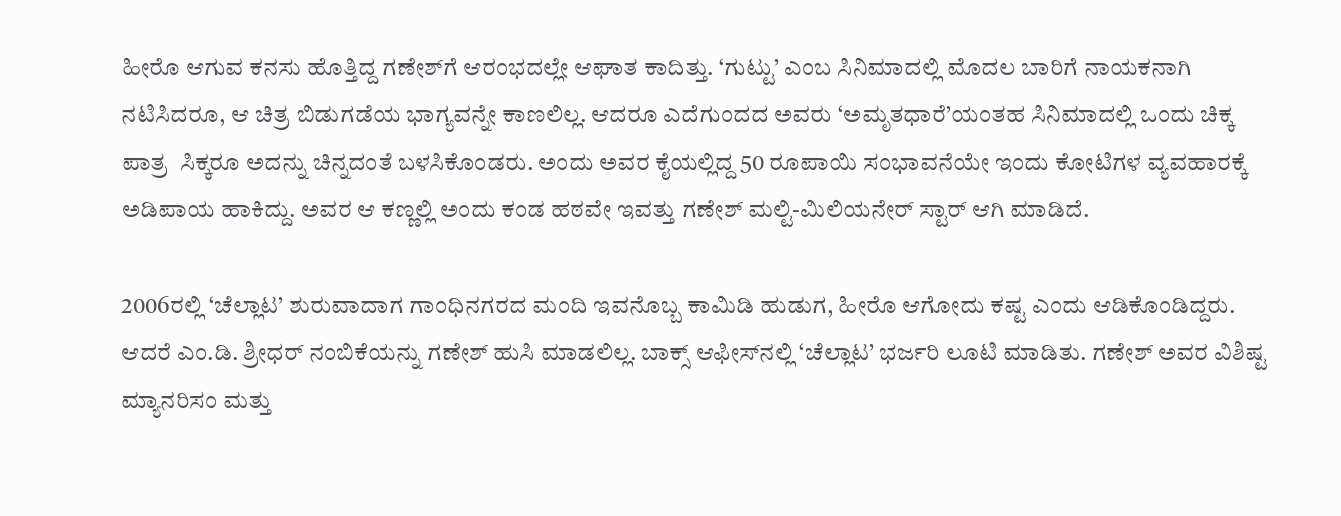ಹೀರೊ ಆಗುವ ಕನಸು ಹೊತ್ತಿದ್ದ ಗಣೇಶ್‌ಗೆ ಆರಂಭದಲ್ಲೇ ಆಘಾತ ಕಾದಿತ್ತು. ‘ಗುಟ್ಟು’ ಎಂಬ ಸಿನಿಮಾದಲ್ಲಿ ಮೊದಲ ಬಾರಿಗೆ ನಾಯಕನಾಗಿ ನಟಿಸಿದರೂ, ಆ ಚಿತ್ರ ಬಿಡುಗಡೆಯ ಭಾಗ್ಯವನ್ನೇ ಕಾಣಲಿಲ್ಲ. ಆದರೂ ಎದೆಗುಂದದ ಅವರು ‘ಅಮೃತಧಾರೆ’ಯಂತಹ ಸಿನಿಮಾದಲ್ಲಿ ಒಂದು ಚಿಕ್ಕ ಪಾತ್ರ  ಸಿಕ್ಕರೂ ಅದನ್ನು ಚಿನ್ನದಂತೆ ಬಳಸಿಕೊಂಡರು. ಅಂದು ಅವರ ಕೈಯಲ್ಲಿದ್ದ 50 ರೂಪಾಯಿ ಸಂಭಾವನೆಯೇ ಇಂದು ಕೋಟಿಗಳ ವ್ಯವಹಾರಕ್ಕೆ ಅಡಿಪಾಯ ಹಾಕಿದ್ದು. ಅವರ ಆ ಕಣ್ಣಲ್ಲಿ ಅಂದು ಕಂಡ ಹಠವೇ ಇವತ್ತು ಗಣೇಶ್ ಮಲ್ಟಿ-ಮಿಲಿಯನೇರ್ ಸ್ಟಾರ್ ಆಗಿ ಮಾಡಿದೆ.

2006ರಲ್ಲಿ ‘ಚೆಲ್ಲಾಟ’ ಶುರುವಾದಾಗ ಗಾಂಧಿನಗರದ ಮಂದಿ ಇವನೊಬ್ಬ ಕಾಮಿಡಿ ಹುಡುಗ, ಹೀರೊ ಆಗೋದು ಕಷ್ಟ ಎಂದು ಆಡಿಕೊಂಡಿದ್ದರು. ಆದರೆ ಎಂ.ಡಿ. ಶ್ರೀಧರ್ ನಂಬಿಕೆಯನ್ನು ಗಣೇಶ್ ಹುಸಿ ಮಾಡಲಿಲ್ಲ. ಬಾಕ್ಸ್ ಆಫೀಸ್‌ನಲ್ಲಿ ‘ಚೆಲ್ಲಾಟ’ ಭರ್ಜರಿ ಲೂಟಿ ಮಾಡಿತು. ಗಣೇಶ್ ಅವರ ವಿಶಿಷ್ಟ ಮ್ಯಾನರಿಸಂ ಮತ್ತು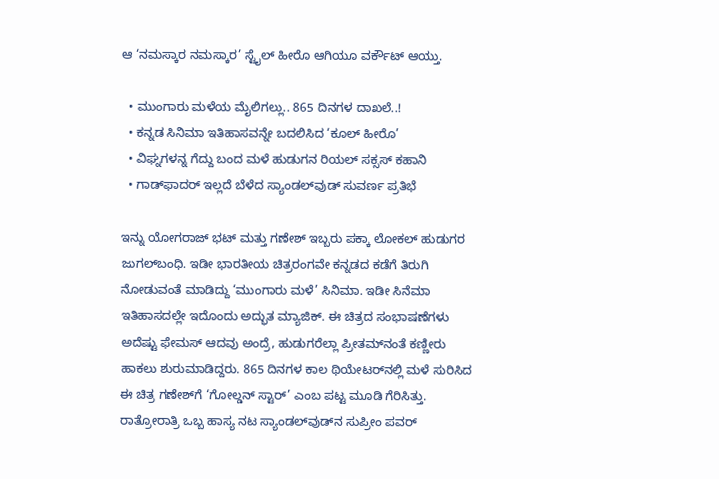ಆ ‘ನಮಸ್ಕಾರ ನಮಸ್ಕಾರ’ ಸ್ಟೈಲ್ ಹೀರೊ ಆಗಿಯೂ ವರ್ಕೌಟ್ ಆಯ್ತು.

  • ಮುಂಗಾರು ಮಳೆಯ ಮೈಲಿಗಲ್ಲು.. 865 ದಿನಗಳ ದಾಖಲೆ..!
  • ಕನ್ನಡ ಸಿನಿಮಾ ಇತಿಹಾಸವನ್ನೇ ಬದಲಿಸಿದ ‘ಕೂಲ್ ಹೀರೊ’
  • ವಿಘ್ನಗಳನ್ನ ಗೆದ್ದು ಬಂದ ಮಳೆ ಹುಡುಗನ ರಿಯಲ್ ಸಕ್ಸಸ್ ಕಹಾನಿ
  • ಗಾಡ್‌ಫಾದರ್ ಇಲ್ಲದೆ ಬೆಳೆದ ಸ್ಯಾಂಡಲ್‌ವುಡ್ ಸುವರ್ಣ ಪ್ರತಿಭೆ

ಇನ್ನು ಯೋಗರಾಜ್ ಭಟ್ ಮತ್ತು ಗಣೇಶ್ ಇಬ್ಬರು ಪಕ್ಕಾ ಲೋಕಲ್ ಹುಡುಗರ ಜುಗಲ್‌ಬಂಧಿ. ಇಡೀ ಭಾರತೀಯ ಚಿತ್ರರಂಗವೇ ಕನ್ನಡದ ಕಡೆಗೆ ತಿರುಗಿ ನೋಡುವಂತೆ ಮಾಡಿದ್ದು ‘ಮುಂಗಾರು ಮಳೆ’ ಸಿನಿಮಾ. ಇಡೀ ಸಿನೆಮಾ ಇತಿಹಾಸದಲ್ಲೇ ಇದೊಂದು ಅದ್ಭುತ ಮ್ಯಾಜಿಕ್. ಈ ಚಿತ್ರದ ಸಂಭಾಷಣೆಗಳು ಅದೆಷ್ಟು ಫೇಮಸ್ ಆದವು ಅಂದ್ರೆ, ಹುಡುಗರೆಲ್ಲಾ ಪ್ರೀತಮ್‌ನಂತೆ ಕಣ್ಣೀರು ಹಾಕಲು ಶುರುಮಾಡಿದ್ದರು. 865 ದಿನಗಳ ಕಾಲ ಥಿಯೇಟರ್‌ನಲ್ಲಿ ಮಳೆ ಸುರಿಸಿದ ಈ ಚಿತ್ರ ಗಣೇಶ್‌ಗೆ ‘ಗೋಲ್ಡನ್ ಸ್ಟಾರ್’ ಎಂಬ ಪಟ್ಟ ಮೂಡಿ ಗೆರಿಸಿತ್ತು. ರಾತ್ರೋರಾತ್ರಿ ಒಬ್ಬ ಹಾಸ್ಯ ನಟ ಸ್ಯಾಂಡಲ್‌ವುಡ್‌ನ ಸುಪ್ರೀಂ ಪವರ್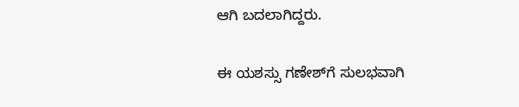ಆಗಿ ಬದಲಾಗಿದ್ದರು.

ಈ ಯಶಸ್ಸು ಗಣೇಶ್‌ಗೆ ಸುಲಭವಾಗಿ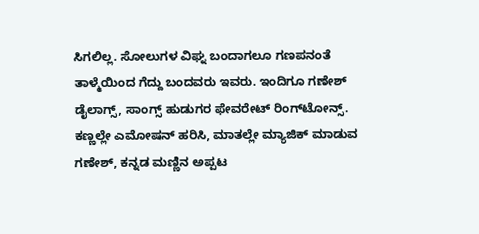ಸಿಗಲಿಲ್ಲ. ಸೋಲುಗಳ ವಿಘ್ನ ಬಂದಾಗಲೂ ಗಣಪನಂತೆ ತಾಳ್ಮೆಯಿಂದ ಗೆದ್ದು ಬಂದವರು ಇವರು. ಇಂದಿಗೂ ಗಣೇಶ್ ಡೈಲಾಗ್ಸ್, ಸಾಂಗ್ಸ್ ಹುಡುಗರ ಫೇವರೇಟ್ ರಿಂಗ್‌ಟೋನ್ಸ್. ಕಣ್ಣಲ್ಲೇ ಎಮೋಷನ್ ಹರಿಸಿ, ಮಾತಲ್ಲೇ ಮ್ಯಾಜಿಕ್ ಮಾಡುವ ಗಣೇಶ್, ಕನ್ನಡ ಮಣ್ಣಿನ ಅಪ್ಪಟ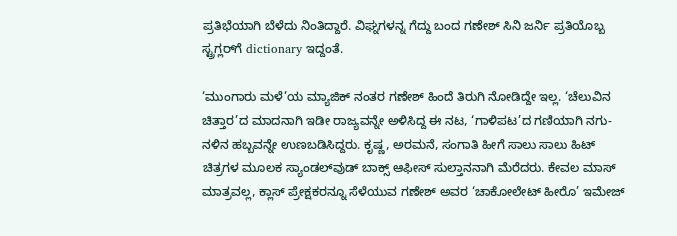ಪ್ರತಿಭೆಯಾಗಿ ಬೆಳೆದು ನಿಂತಿದ್ದಾರೆ. ವಿಘ್ನಗಳನ್ನ ಗೆದ್ದು ಬಂದ ಗಣೇಶ್ ಸಿನಿ ಜರ್ನಿ ಪ್ರತಿಯೊಬ್ಬ ಸ್ಟ್ರಗ್ಲರ್‌ಗೆ dictionary ಇದ್ದಂತೆ.

‘ಮುಂಗಾರು ಮಳೆ’ಯ ಮ್ಯಾಜಿಕ್ ನಂತರ ಗಣೇಶ್ ಹಿಂದೆ ತಿರುಗಿ ನೋಡಿದ್ದೇ ಇಲ್ಲ. ‘ಚೆಲುವಿನ ಚಿತ್ತಾರ’ದ ಮಾದನಾಗಿ ಇಡೀ ರಾಜ್ಯವನ್ನೇ ಅಳಿಸಿದ್ದ ಈ ನಟ, ‘ಗಾಳಿಪಟ’ದ ಗಣಿಯಾಗಿ ನಗು-ನಳಿನ ಹಬ್ಬವನ್ನೇ ಉಣಬಡಿಸಿದ್ದರು. ಕೃಷ್ಣ, ಅರಮನೆ, ಸಂಗಾತಿ ಹೀಗೆ ಸಾಲು ಸಾಲು ಹಿಟ್ ಚಿತ್ರಗಳ ಮೂಲಕ ಸ್ಯಾಂಡಲ್‌ವುಡ್ ಬಾಕ್ಸ್ ಆಫೀಸ್ ಸುಲ್ತಾನನಾಗಿ ಮೆರೆದರು. ಕೇವಲ ಮಾಸ್ ಮಾತ್ರವಲ್ಲ, ಕ್ಲಾಸ್ ಪ್ರೇಕ್ಷಕರನ್ನೂ ಸೆಳೆಯುವ ಗಣೇಶ್ ಅವರ ‘ಚಾಕೋಲೇಟ್ ಹೀರೊ’ ಇಮೇಜ್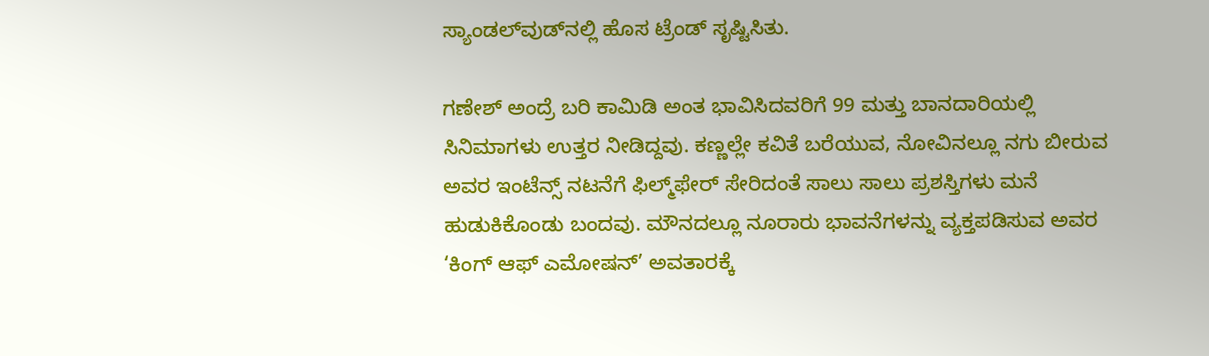ಸ್ಯಾಂಡಲ್‌ವುಡ್‌ನಲ್ಲಿ ಹೊಸ ಟ್ರೆಂಡ್ ಸೃಷ್ಟಿಸಿತು.

ಗಣೇಶ್ ಅಂದ್ರೆ ಬರಿ ಕಾಮಿಡಿ ಅಂತ ಭಾವಿಸಿದವರಿಗೆ 99 ಮತ್ತು ಬಾನದಾರಿಯಲ್ಲಿ ಸಿನಿಮಾಗಳು ಉತ್ತರ ನೀಡಿದ್ದವು. ಕಣ್ಣಲ್ಲೇ ಕವಿತೆ ಬರೆಯುವ, ನೋವಿನಲ್ಲೂ ನಗು ಬೀರುವ ಅವರ ಇಂಟೆನ್ಸ್ ನಟನೆಗೆ ಫಿಲ್ಮ್‌ಫೇರ್ ಸೇರಿದಂತೆ ಸಾಲು ಸಾಲು ಪ್ರಶಸ್ತಿಗಳು ಮನೆ ಹುಡುಕಿಕೊಂಡು ಬಂದವು. ಮೌನದಲ್ಲೂ ನೂರಾರು ಭಾವನೆಗಳನ್ನು ವ್ಯಕ್ತಪಡಿಸುವ ಅವರ ‘ಕಿಂಗ್ ಆಫ್ ಎಮೋಷನ್’ ಅವತಾರಕ್ಕೆ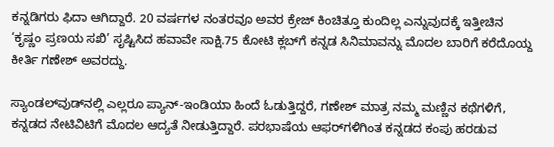ಕನ್ನಡಿಗರು ಫಿದಾ ಆಗಿದ್ದಾರೆ. 20 ವರ್ಷಗಳ ನಂತರವೂ ಅವರ ಕ್ರೇಜ್ ಕಿಂಚಿತ್ತೂ ಕುಂದಿಲ್ಲ ಎನ್ನುವುದಕ್ಕೆ ಇತ್ತೀಚಿನ ‘ಕೃಷ್ಣಂ ಪ್ರಣಯ ಸಖಿ’ ಸೃಷ್ಟಿಸಿದ ಹವಾವೇ ಸಾಕ್ಷಿ.75 ಕೋಟಿ ಕ್ಲಬ್‌ಗೆ ಕನ್ನಡ ಸಿನಿಮಾವನ್ನು ಮೊದಲ ಬಾರಿಗೆ ಕರೆದೊಯ್ದ ಕೀರ್ತಿ ಗಣೇಶ್ ಅವರದ್ದು.

ಸ್ಯಾಂಡಲ್‌ವುಡ್‌ನಲ್ಲಿ ಎಲ್ಲರೂ ಪ್ಯಾನ್-ಇಂಡಿಯಾ ಹಿಂದೆ ಓಡುತ್ತಿದ್ದರೆ, ಗಣೇಶ್ ಮಾತ್ರ ನಮ್ಮ ಮಣ್ಣಿನ ಕಥೆಗಳಿಗೆ, ಕನ್ನಡದ ನೇಟಿವಿಟಿಗೆ ಮೊದಲ ಆದ್ಯತೆ ನೀಡುತ್ತಿದ್ದಾರೆ. ಪರಭಾಷೆಯ ಆಫರ್‌ಗಳಿಗಿಂತ ಕನ್ನಡದ ಕಂಪು ಹರಡುವ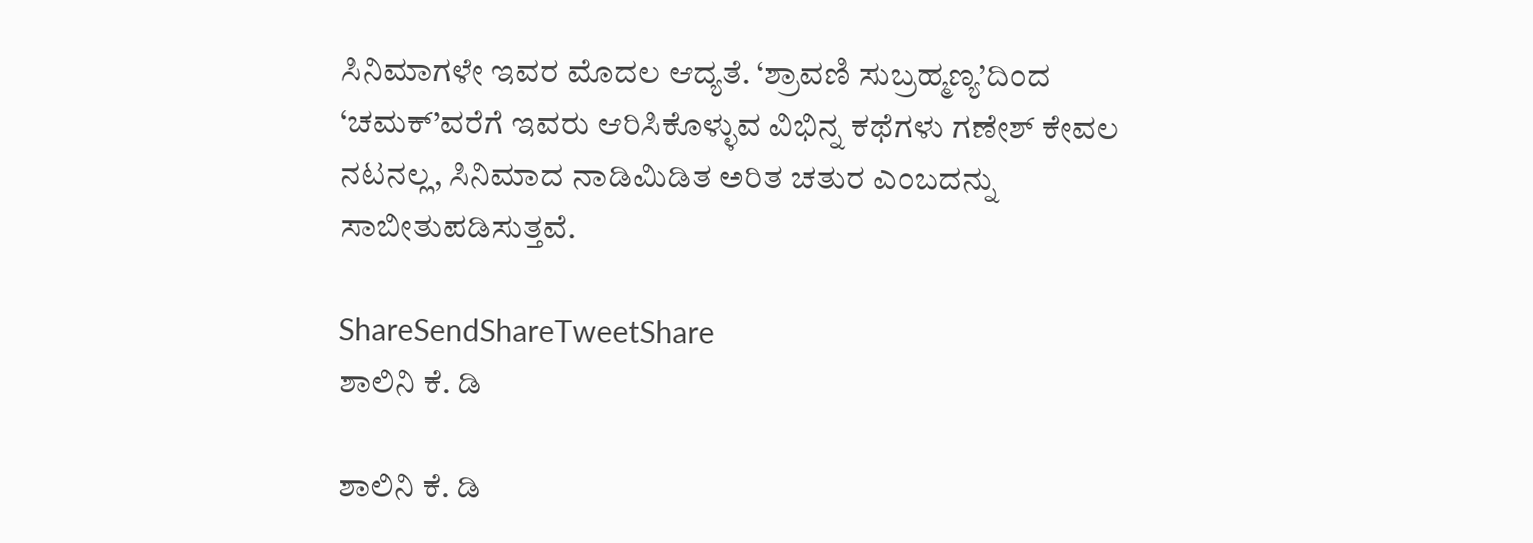ಸಿನಿಮಾಗಳೇ ಇವರ ಮೊದಲ ಆದ್ಯತೆ. ‘ಶ್ರಾವಣಿ ಸುಬ್ರಹ್ಮಣ್ಯ’ದಿಂದ ‘ಚಮಕ್’ವರೆಗೆ ಇವರು ಆರಿಸಿಕೊಳ್ಳುವ ವಿಭಿನ್ನ ಕಥೆಗಳು ಗಣೇಶ್ ಕೇವಲ ನಟನಲ್ಲ, ಸಿನಿಮಾದ ನಾಡಿಮಿಡಿತ ಅರಿತ ಚತುರ ಎಂಬದನ್ನು ಸಾಬೀತುಪಡಿಸುತ್ತವೆ.

ShareSendShareTweetShare
ಶಾಲಿನಿ ಕೆ. ಡಿ

ಶಾಲಿನಿ ಕೆ. ಡಿ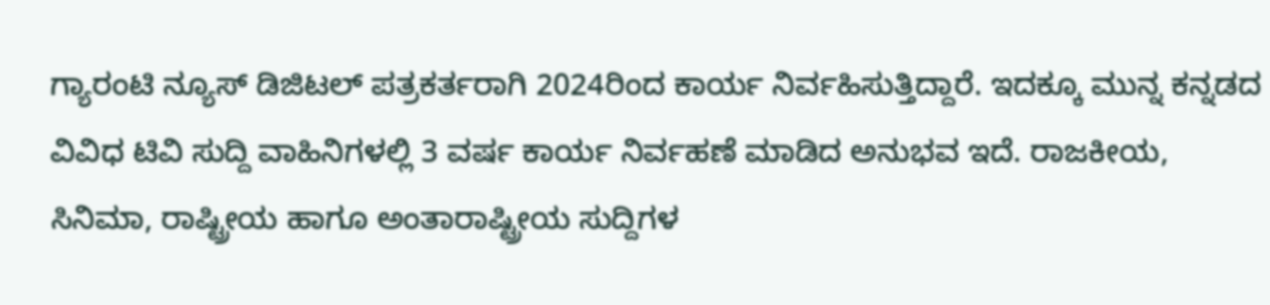ಗ್ಯಾರಂಟಿ ನ್ಯೂಸ್ ಡಿಜಿಟಲ್ ಪತ್ರಕರ್ತರಾಗಿ 2024ರಿಂದ ಕಾರ್ಯ ನಿರ್ವಹಿಸುತ್ತಿದ್ದಾರೆ. ಇದಕ್ಕೂ ಮುನ್ನ ಕನ್ನಡದ ವಿವಿಧ ಟಿವಿ ಸುದ್ದಿ ವಾಹಿನಿಗಳಲ್ಲಿ 3 ವರ್ಷ ಕಾರ್ಯ ನಿರ್ವಹಣೆ ಮಾಡಿದ ಅನುಭವ ಇದೆ. ರಾಜಕೀಯ, ಸಿನಿಮಾ, ರಾಷ್ಟ್ರೀಯ ಹಾಗೂ ಅಂತಾರಾಷ್ಟ್ರೀಯ ಸುದ್ದಿಗಳ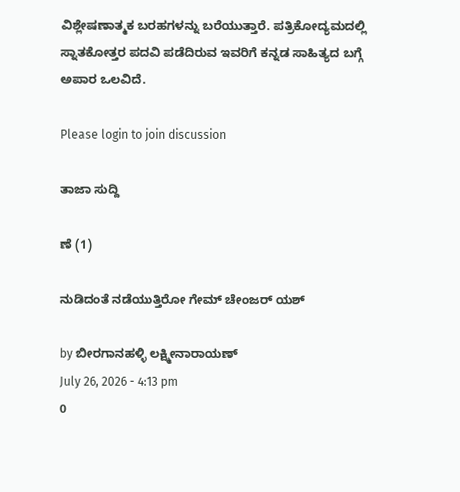ವಿಶ್ಲೇಷಣಾತ್ಮಕ ಬರಹಗಳನ್ನು ಬರೆಯುತ್ತಾರೆ. ಪತ್ರಿಕೋದ್ಯಮದಲ್ಲಿ ಸ್ನಾತಕೋತ್ತರ ಪದವಿ ಪಡೆದಿರುವ ಇವರಿಗೆ ಕನ್ನಡ ಸಾಹಿತ್ಯದ ಬಗ್ಗೆ ಅಪಾರ ಒಲವಿದೆ.

Please login to join discussion

ತಾಜಾ ಸುದ್ದಿ

ಣೆ (1)

ನುಡಿದಂತೆ ನಡೆಯುತ್ತಿರೋ ಗೇಮ್ ಚೇಂಜರ್ ಯಶ್

by ಬೀರಗಾನಹಳ್ಳಿ ಲಕ್ಷ್ಮೀನಾರಾಯಣ್
July 26, 2026 - 4:13 pm
0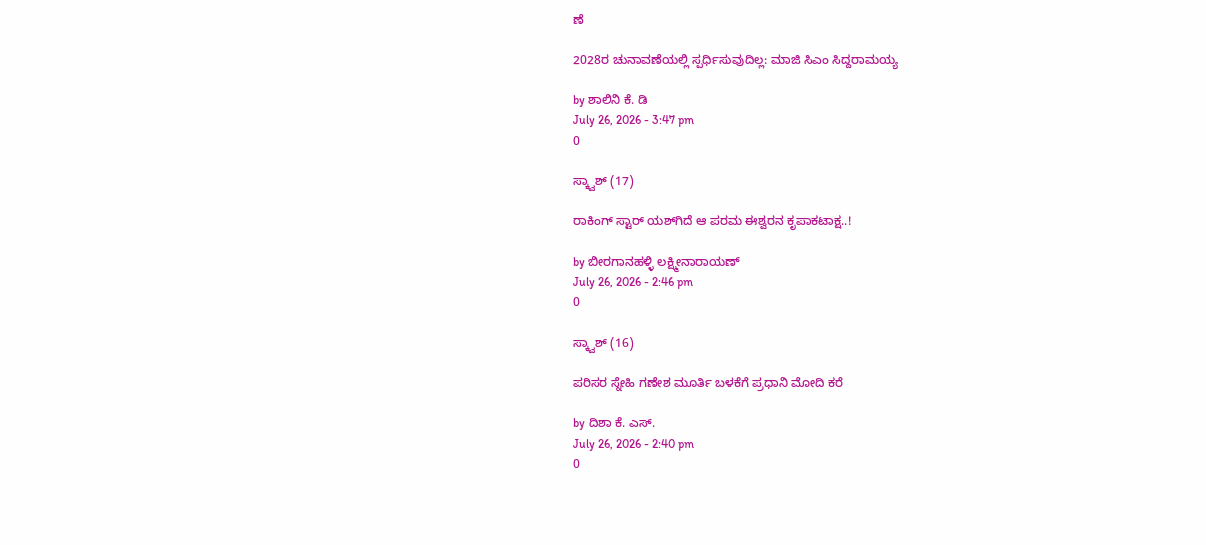ಣೆ

2028ರ ಚುನಾವಣೆಯಲ್ಲಿ ಸ್ಪರ್ಧಿಸುವುದಿಲ್ಲ: ಮಾಜಿ ಸಿಎಂ ಸಿದ್ದರಾಮಯ್ಯ

by ಶಾಲಿನಿ ಕೆ. ಡಿ
July 26, 2026 - 3:47 pm
0

ಸ್ಕ್ವಾಶ್ (17)

ರಾಕಿಂಗ್‌ ಸ್ಟಾರ್‌‌‌ ಯಶ್‌ಗಿದೆ ಆ ಪರಮ ಈಶ್ವರನ ಕೃಪಾಕಟಾಕ್ಷ..!

by ಬೀರಗಾನಹಳ್ಳಿ ಲಕ್ಷ್ಮೀನಾರಾಯಣ್
July 26, 2026 - 2:46 pm
0

ಸ್ಕ್ವಾಶ್ (16)

ಪರಿಸರ ಸ್ನೇಹಿ ಗಣೇಶ ಮೂರ್ತಿ ಬಳಕೆಗೆ ಪ್ರಧಾನಿ ಮೋದಿ ಕರೆ

by ದಿಶಾ ಕೆ. ಎಸ್.
July 26, 2026 - 2:40 pm
0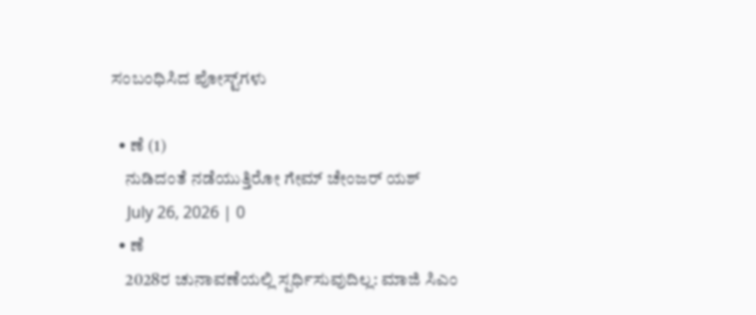ಸಂಬಂಧಿಸಿದ ಪೋಸ್ಟ್‌ಗಳು

  • ಣೆ (1)
    ನುಡಿದಂತೆ ನಡೆಯುತ್ತಿರೋ ಗೇಮ್ ಚೇಂಜರ್ ಯಶ್
    July 26, 2026 | 0
  • ಣೆ
    2028ರ ಚುನಾವಣೆಯಲ್ಲಿ ಸ್ಪರ್ಧಿಸುವುದಿಲ್ಲ: ಮಾಜಿ ಸಿಎಂ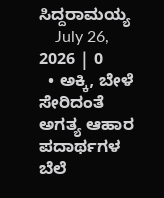ಸಿದ್ದರಾಮಯ್ಯ
    July 26, 2026 | 0
  • ಅಕ್ಕಿ, ಬೇಳೆ ಸೇರಿದಂತೆ ಅಗತ್ಯ ಆಹಾರ ಪದಾರ್ಥಗಳ ಬೆಲೆ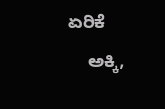ಏರಿಕೆ
    ಅಕ್ಕಿ,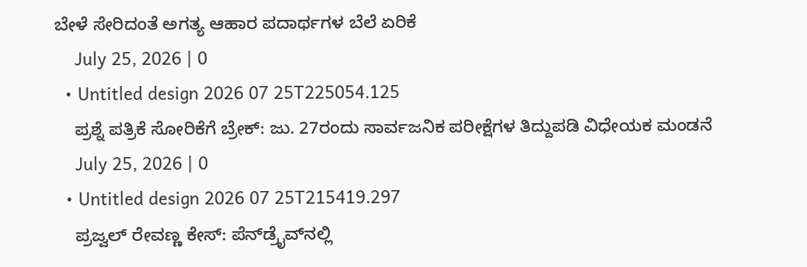ಬೇಳೆ ಸೇರಿದಂತೆ ಅಗತ್ಯ ಆಹಾರ ಪದಾರ್ಥಗಳ ಬೆಲೆ ಏರಿಕೆ
    July 25, 2026 | 0
  • Untitled design 2026 07 25T225054.125
    ಪ್ರಶ್ನೆ ಪತ್ರಿಕೆ ಸೋರಿಕೆಗೆ ಬ್ರೇಕ್: ಜು. 27ರಂದು ಸಾರ್ವಜನಿಕ ಪರೀಕ್ಷೆಗಳ ತಿದ್ದುಪಡಿ ವಿಧೇಯಕ ಮಂಡನೆ
    July 25, 2026 | 0
  • Untitled design 2026 07 25T215419.297
    ಪ್ರಜ್ವಲ್ ರೇವಣ್ಣ ಕೇಸ್: ಪೆನ್‌ಡ್ರೈವ್‌ನಲ್ಲಿ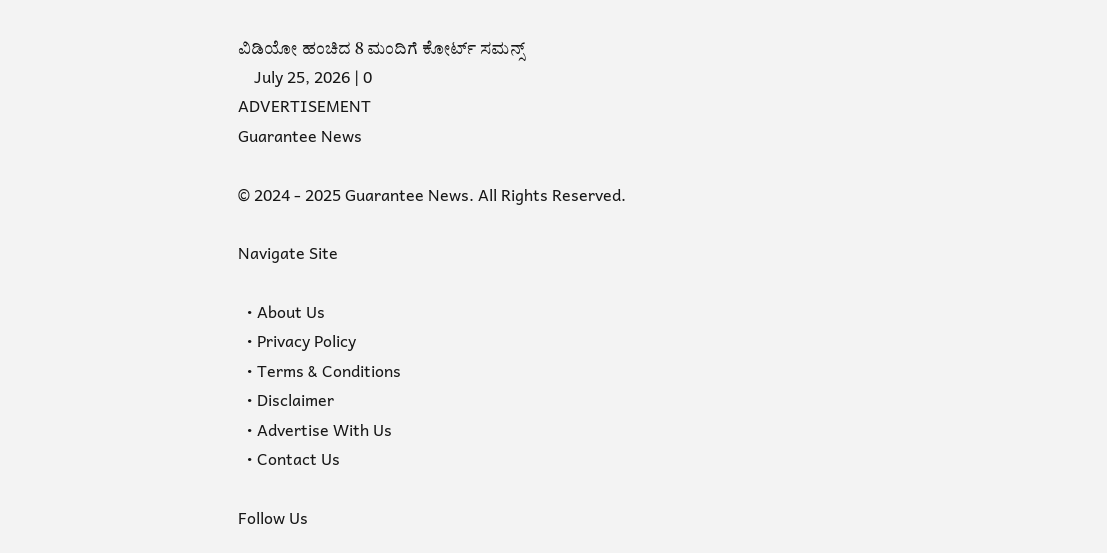ವಿಡಿಯೋ ಹಂಚಿದ 8 ಮಂದಿಗೆ ಕೋರ್ಟ್ ಸಮನ್ಸ್
    July 25, 2026 | 0
ADVERTISEMENT
Guarantee News

© 2024 - 2025 Guarantee News. All Rights Reserved.

Navigate Site

  • About Us
  • Privacy Policy
  • Terms & Conditions
  • Disclaimer
  • Advertise With Us
  • Contact Us

Follow Us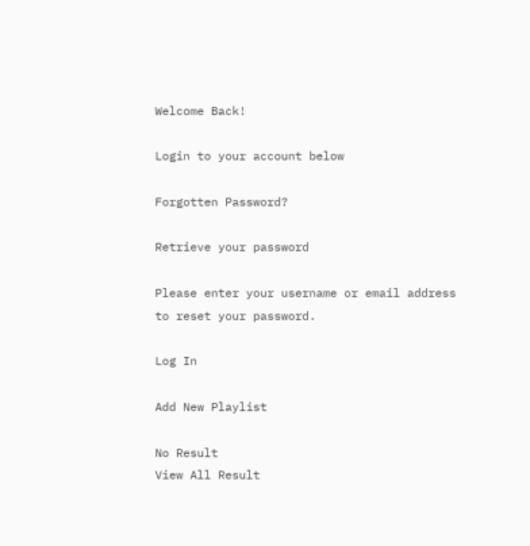Welcome Back!

Login to your account below

Forgotten Password?

Retrieve your password

Please enter your username or email address to reset your password.

Log In

Add New Playlist

No Result
View All Result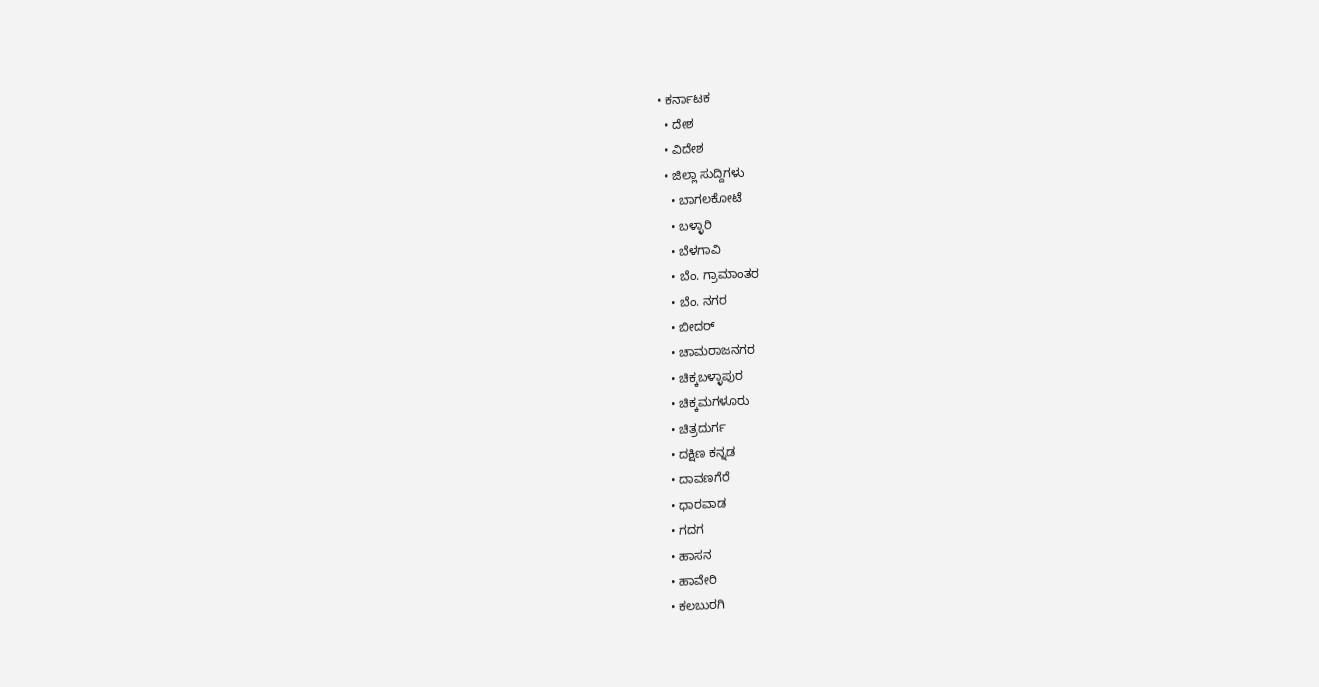• ಕರ್ನಾಟಕ
  • ದೇಶ
  • ವಿದೇಶ
  • ಜಿಲ್ಲಾ ಸುದ್ದಿಗಳು
    • ಬಾಗಲಕೋಟೆ
    • ಬಳ್ಳಾರಿ
    • ಬೆಳಗಾವಿ
    • ಬೆಂ. ಗ್ರಾಮಾಂತರ
    • ಬೆಂ. ನಗರ
    • ಬೀದರ್
    • ಚಾಮರಾಜನಗರ
    • ಚಿಕ್ಕಬಳ್ಳಾಪುರ
    • ಚಿಕ್ಕಮಗಳೂರು
    • ಚಿತ್ರದುರ್ಗ
    • ದಕ್ಷಿಣ ಕನ್ನಡ
    • ದಾವಣಗೆರೆ
    • ಧಾರವಾಡ
    • ಗದಗ
    • ಹಾಸನ
    • ಹಾವೇರಿ
    • ಕಲಬುರಗಿ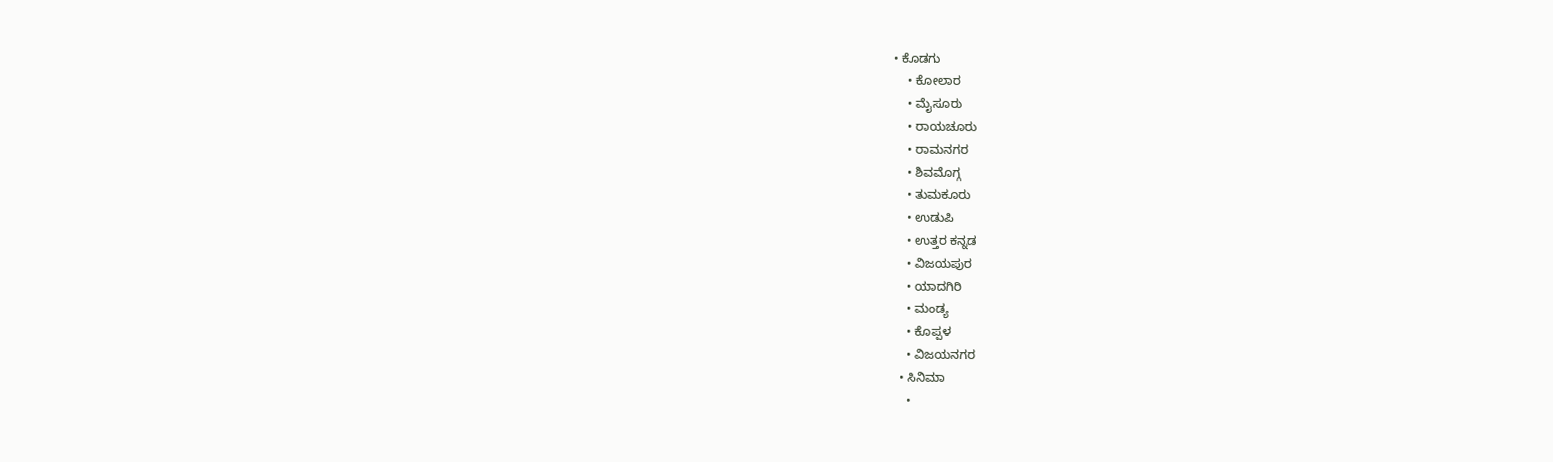• ಕೊಡಗು
    • ಕೋಲಾರ
    • ಮೈಸೂರು
    • ರಾಯಚೂರು
    • ರಾಮನಗರ
    • ಶಿವಮೊಗ್ಗ
    • ತುಮಕೂರು
    • ಉಡುಪಿ
    • ಉತ್ತರ ಕನ್ನಡ
    • ವಿಜಯಪುರ
    • ಯಾದಗಿರಿ
    • ಮಂಡ್ಯ
    • ಕೊಪ್ಪಳ
    • ವಿಜಯನಗರ
  • ಸಿನಿಮಾ
    •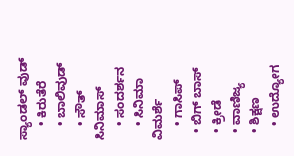ಸ್ಯಾಂಡಲ್ ವುಡ್
    • ಕಿರುತೆರೆ
    • ಬಾಲಿವುಡ್
    • ಸೌತ್ ಸಿನಿಮಾಸ್
    • ಸಂದರ್ಶನ
    • ಸಿನಿಮಾ ವಿಮರ್ಶೆ
    • ಗಾಸಿಪ್
  • ಬಿಗ್ ಬಾಸ್
  • ಕ್ರೀಡೆ
  • ವಾಣಿಜ್ಯ
  • ಶಿಕ್ಷಣ
    • ಉದ್ಯೋಗ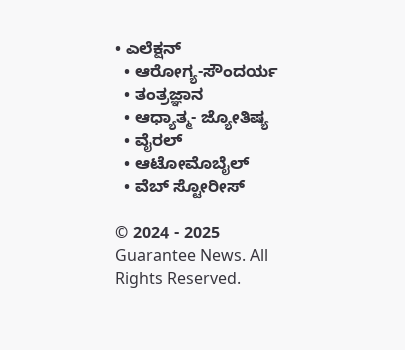• ಎಲೆಕ್ಷನ್
  • ಆರೋಗ್ಯ-ಸೌಂದರ್ಯ
  • ತಂತ್ರಜ್ಞಾನ
  • ಆಧ್ಯಾತ್ಮ- ಜ್ಯೋತಿಷ್ಯ
  • ವೈರಲ್
  • ಆಟೋಮೊಬೈಲ್
  • ವೆಬ್ ಸ್ಟೋರೀಸ್

© 2024 - 2025 Guarantee News. All Rights Reserved.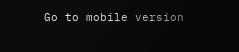Go to mobile version